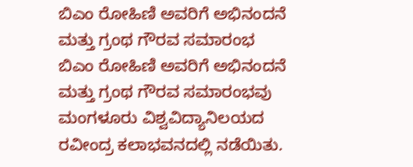ಬಿಎಂ ರೋಹಿಣಿ ಅವರಿಗೆ ಅಭಿನಂದನೆ ಮತ್ತು ಗ್ರಂಥ ಗೌರವ ಸಮಾರಂಭ
ಬಿಎಂ ರೋಹಿಣಿ ಅವರಿಗೆ ಅಭಿನಂದನೆ ಮತ್ತು ಗ್ರಂಥ ಗೌರವ ಸಮಾರಂಭವು ಮಂಗಳೂರು ವಿಶ್ವವಿದ್ಯಾನಿಲಯದ ರವೀಂದ್ರ ಕಲಾಭವನದಲ್ಲಿ ನಡೆಯಿತು.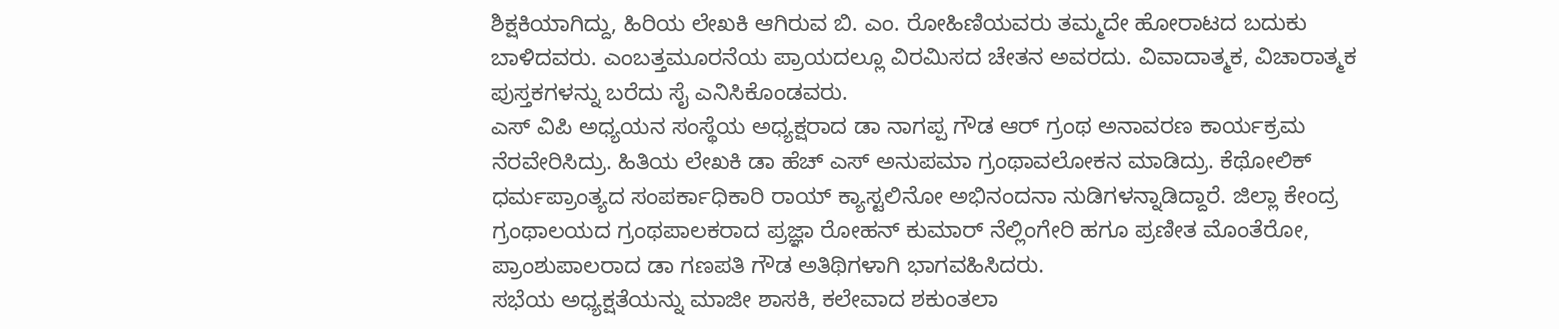ಶಿಕ್ಷಕಿಯಾಗಿದ್ದು, ಹಿರಿಯ ಲೇಖಕಿ ಆಗಿರುವ ಬಿ. ಎಂ. ರೋಹಿಣಿಯವರು ತಮ್ಮದೇ ಹೋರಾಟದ ಬದುಕು ಬಾಳಿದವರು. ಎಂಬತ್ತಮೂರನೆಯ ಪ್ರಾಯದಲ್ಲೂ ವಿರಮಿಸದ ಚೇತನ ಅವರದು. ವಿವಾದಾತ್ಮಕ, ವಿಚಾರಾತ್ಮಕ ಪುಸ್ತಕಗಳನ್ನು ಬರೆದು ಸೈ ಎನಿಸಿಕೊಂಡವರು.
ಎಸ್ ವಿಪಿ ಅಧ್ಯಯನ ಸಂಸ್ಥೆಯ ಅಧ್ಯಕ್ಷರಾದ ಡಾ ನಾಗಪ್ಪ ಗೌಡ ಆರ್ ಗ್ರಂಥ ಅನಾವರಣ ಕಾರ್ಯಕ್ರಮ ನೆರವೇರಿಸಿದ್ರು. ಹಿತಿಯ ಲೇಖಕಿ ಡಾ ಹೆಚ್ ಎಸ್ ಅನುಪಮಾ ಗ್ರಂಥಾವಲೋಕನ ಮಾಡಿದ್ರು. ಕೆಥೋಲಿಕ್ ಧರ್ಮಪ್ರಾಂತ್ಯದ ಸಂಪರ್ಕಾಧಿಕಾರಿ ರಾಯ್ ಕ್ಯಾಸ್ಟಲಿನೋ ಅಭಿನಂದನಾ ನುಡಿಗಳನ್ನಾಡಿದ್ದಾರೆ. ಜಿಲ್ಲಾ ಕೇಂದ್ರ ಗ್ರಂಥಾಲಯದ ಗ್ರಂಥಪಾಲಕರಾದ ಪ್ರಜ್ಞಾ ರೋಹನ್ ಕುಮಾರ್ ನೆಲ್ಲಿಂಗೇರಿ ಹಗೂ ಪ್ರಣೀತ ಮೊಂತೆರೋ, ಪ್ರಾಂಶುಪಾಲರಾದ ಡಾ ಗಣಪತಿ ಗೌಡ ಅತಿಥಿಗಳಾಗಿ ಭಾಗವಹಿಸಿದರು.
ಸಭೆಯ ಅಧ್ಯಕ್ಷತೆಯನ್ನು ಮಾಜೀ ಶಾಸಕಿ, ಕಲೇವಾದ ಶಕುಂತಲಾ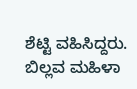ಶೆಟ್ಟಿ ವಹಿಸಿದ್ದರು. ಬಿಲ್ಲವ ಮಹಿಳಾ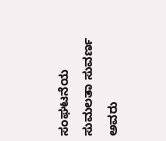ಸಂಘಟನೆಯ ಸುಮಲತಾ ಸುವರ್ಣ ಅವರು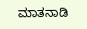ಮಾತನಾಡಿ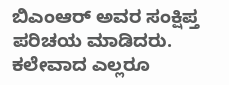ಬಿಎಂಆರ್ ಅವರ ಸಂಕ್ಷಿಪ್ತ ಪರಿಚಯ ಮಾಡಿದರು. ಕಲೇವಾದ ಎಲ್ಲರೂ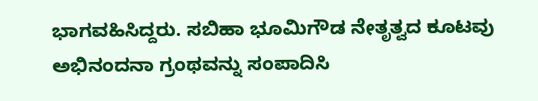ಭಾಗವಹಿಸಿದ್ದರು. ಸಬಿಹಾ ಭೂಮಿಗೌಡ ನೇತೃತ್ವದ ಕೂಟವು ಅಭಿನಂದನಾ ಗ್ರಂಥವನ್ನು ಸಂಪಾದಿಸಿ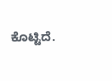ಕೊಟ್ಟಿದೆ.